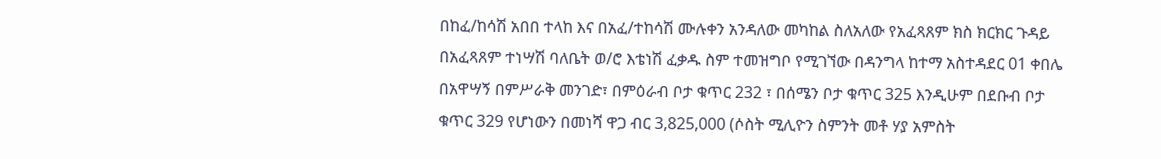በከፈ/ከሳሽ አበበ ተላከ እና በአፈ/ተከሳሽ ሙሉቀን አንዳለው መካከል ስለአለው የአፈጻጸም ክስ ክርክር ጉዳይ በአፈጻጸም ተነሣሽ ባለቤት ወ/ሮ እቴነሽ ፈቃዱ ስም ተመዝግቦ የሚገኘው በዳንግላ ከተማ አስተዳደር 01 ቀበሌ በአዋሣኝ በምሥራቅ መንገድ፣ በምዕራብ ቦታ ቁጥር 232 ፣ በሰሜን ቦታ ቁጥር 325 እንዲሁም በደቡብ ቦታ ቁጥር 329 የሆነውን በመነሻ ዋጋ ብር 3,825,000 (ሶስት ሚሊዮን ስምንት መቶ ሃያ አምስት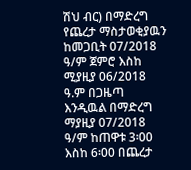ሽህ ብር) በማድረግ የጨረታ ማስታወቂያዉን ከመጋቢት 07/2018 ዓ/ም ጀምሮ እስከ ሚያዚያ 06/2018 ዓ.ም በጋዜጣ እንዲዉል በማድረግ ማያዚያ 07/2018 ዓ/ም ከጠዋቱ 3፡00 እስከ 6፡00 በጨረታ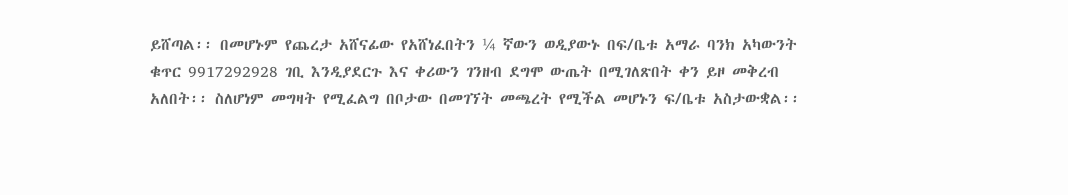ይሸጣል፡፡ በመሆኑም የጨረታ አሸናፊው የአሸነፈበትን ¼ ኛውን ወዲያውኑ በፍ/ቤቱ አማራ ባንክ አካውንት ቁጥር 9917292928 ገቢ እንዲያደርጉ እና ቀሪውን ገንዘብ ደግሞ ውጤት በሚገለጽበት ቀን ይዞ መቅረብ አለበት፡፡ ስለሆነም መግዛት የሚፈልግ በቦታው በመገኘት መጫረት የሚችል መሆኑን ፍ/ቤቱ አስታውቋል፡፡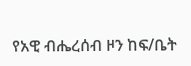የአዊ ብሔረሰብ ዞን ከፍ/ቤት